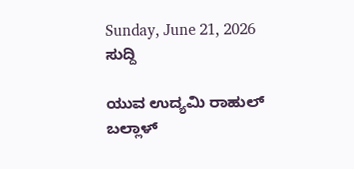Sunday, June 21, 2026
ಸುದ್ದಿ

ಯುವ ಉದ್ಯಮಿ ರಾಹುಲ್ ಬಲ್ಲಾಳ್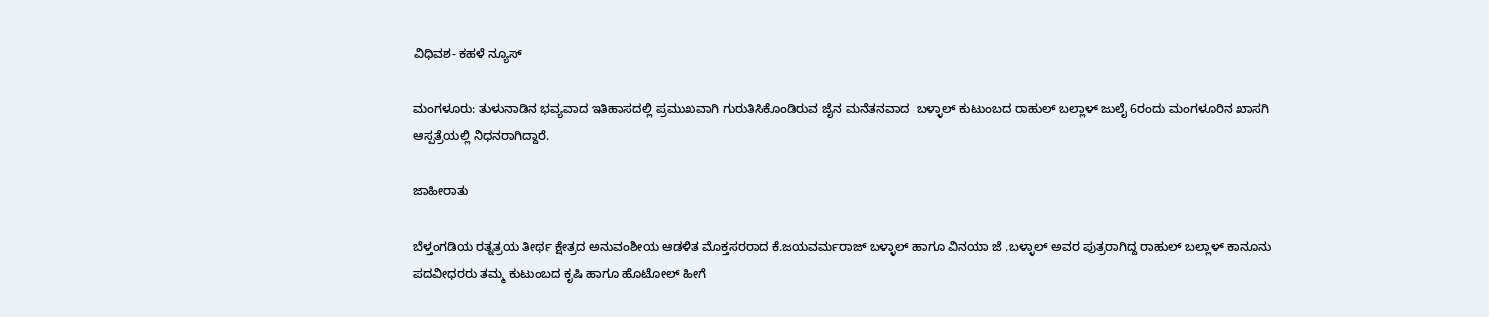ವಿಧಿವಶ- ಕಹಳೆ ನ್ಯೂಸ್

ಮಂಗಳೂರು: ತುಳುನಾಡಿನ ಭವ್ಯವಾದ ಇತಿಹಾಸದಲ್ಲಿ ಪ್ರಮುಖವಾಗಿ ಗುರುತಿಸಿಕೊಂಡಿರುವ ಜೈನ ಮನೆತನವಾದ  ಬಳ್ಳಾಲ್ ಕುಟುಂಬದ ರಾಹುಲ್ ಬಲ್ಲಾಳ್ ಜುಲೈ 6ರಂದು ಮಂಗಳೂರಿನ ಖಾಸಗಿ ಆಸ್ಪತ್ರೆಯಲ್ಲಿ ನಿಧನರಾಗಿದ್ದಾರೆ.

ಜಾಹೀರಾತು

ಬೆಳ್ತಂಗಡಿಯ ರತ್ನತ್ರಯ ತೀರ್ಥ ಕ್ಷೇತ್ರದ ಅನುವಂಶೀಯ ಆಡಳಿತ ಮೊಕ್ತಸರರಾದ ಕೆ.ಜಯವರ್ಮರಾಜ್ ಬಳ್ಳಾಲ್ ಹಾಗೂ ವಿನಯಾ ಜೆ .ಬಳ್ಳಾಲ್ ಅವರ ಪುತ್ರರಾಗಿದ್ದ ರಾಹುಲ್ ಬಲ್ಲಾಳ್ ಕಾನೂನು ಪದವೀಧರರು ತಮ್ಮ ಕುಟುಂಬದ ಕೃಷಿ ಹಾಗೂ ಹೊಟೋಲ್ ಹೀಗೆ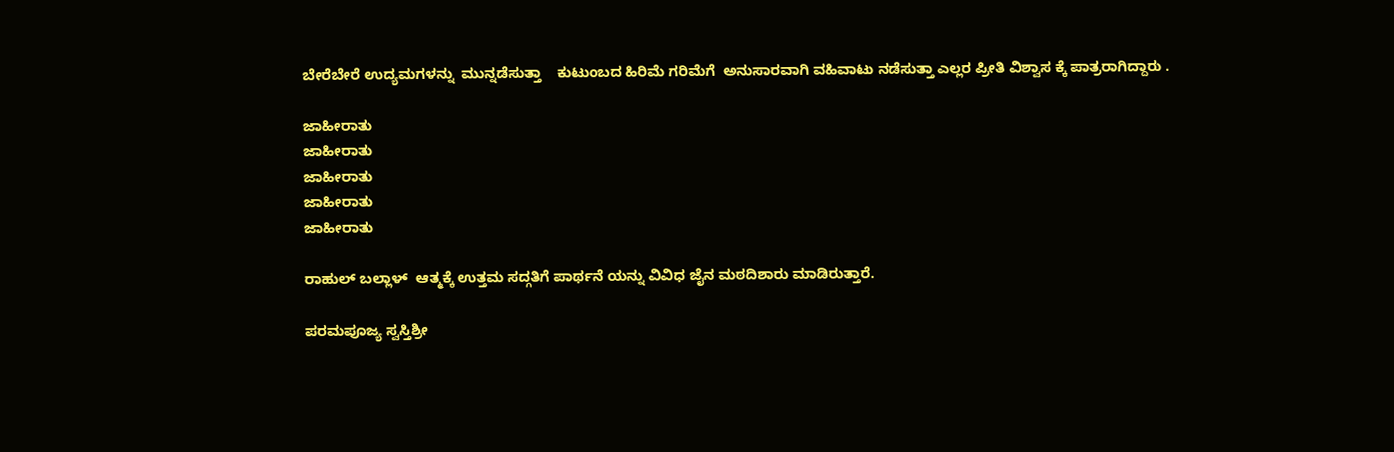ಬೇರೆಬೇರೆ ಉದ್ಯಮಗಳನ್ನು  ಮುನ್ನಡೆಸುತ್ತಾ    ಕುಟುಂಬದ ಹಿರಿಮೆ ಗರಿಮೆಗೆ  ಅನುಸಾರವಾಗಿ ವಹಿವಾಟು ನಡೆಸುತ್ತಾ ಎಲ್ಲರ ಪ್ರೀತಿ ವಿಶ್ವಾಸ ಕ್ಕೆ ಪಾತ್ರರಾಗಿದ್ದಾರು .

ಜಾಹೀರಾತು
ಜಾಹೀರಾತು
ಜಾಹೀರಾತು
ಜಾಹೀರಾತು
ಜಾಹೀರಾತು

ರಾಹುಲ್ ಬಲ್ಲಾಳ್  ಆತ್ಮಕ್ಕೆ ಉತ್ತಮ ಸದ್ಗತಿಗೆ ಪಾರ್ಥನೆ ಯನ್ನು ವಿವಿಧ ಜೈನ ಮಠದಿಶಾರು ಮಾಡಿರುತ್ತಾರೆ.

ಪರಮಪೂಜ್ಯ ಸ್ವಸ್ತಿಶ್ರೀ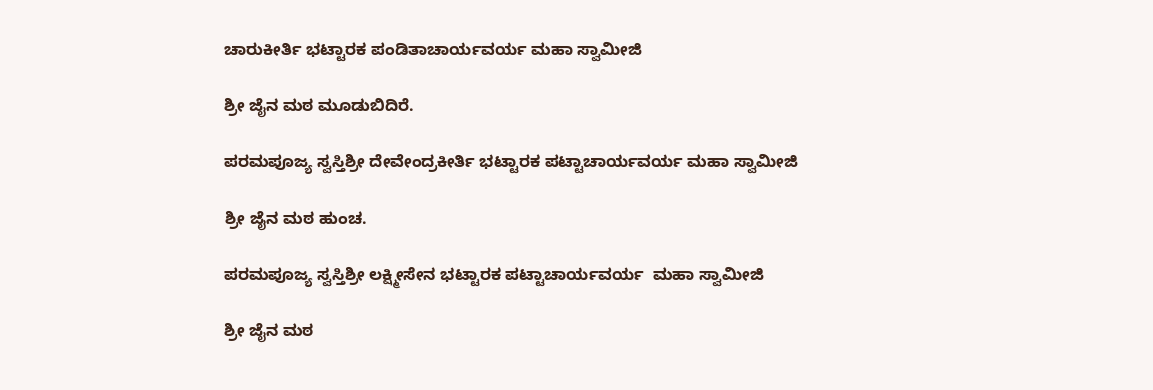ಚಾರುಕೀರ್ತಿ ಭಟ್ಟಾರಕ ಪಂಡಿತಾಚಾರ್ಯವರ್ಯ ಮಹಾ ಸ್ವಾಮೀಜಿ

ಶ್ರೀ ಜೈನ ಮಠ ಮೂಡುಬಿದಿರೆ.

ಪರಮಪೂಜ್ಯ ಸ್ವಸ್ತಿಶ್ರೀ ದೇವೇಂದ್ರಕೀರ್ತಿ ಭಟ್ಟಾರಕ ಪಟ್ಟಾಚಾರ್ಯವರ್ಯ ಮಹಾ ಸ್ವಾಮೀಜಿ

ಶ್ರೀ ಜೈನ ಮಠ ಹುಂಚ.

ಪರಮಪೂಜ್ಯ ಸ್ವಸ್ತಿಶ್ರೀ ಲಕ್ಷ್ಮೀಸೇನ ಭಟ್ಟಾರಕ ಪಟ್ಟಾಚಾರ್ಯವರ್ಯ  ಮಹಾ ಸ್ವಾಮೀಜಿ

ಶ್ರೀ ಜೈನ ಮಠ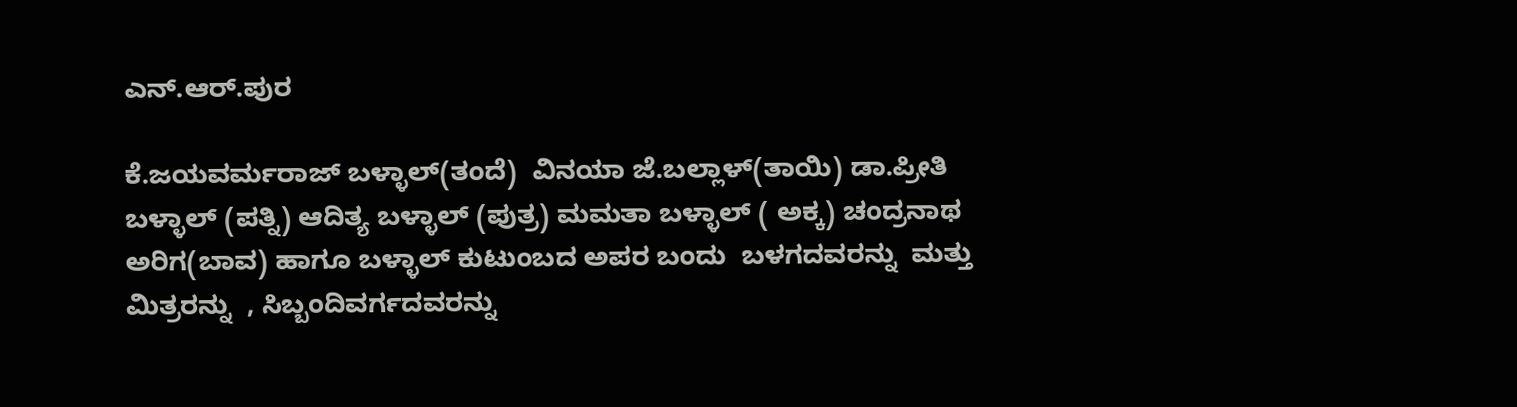ಎನ್.ಆರ್.ಪುರ

ಕೆ.ಜಯವರ್ಮರಾಜ್ ಬಳ್ಳಾಲ್(ತಂದೆ)  ವಿನಯಾ ಜೆ.ಬಲ್ಲಾಳ್(ತಾಯಿ) ಡಾ.ಪ್ರೀತಿ ಬಳ್ಳಾಲ್ (ಪತ್ನಿ) ಆದಿತ್ಯ ಬಳ್ಳಾಲ್ (ಪುತ್ರ) ಮಮತಾ ಬಳ್ಳಾಲ್ ( ಅಕ್ಕ) ಚಂದ್ರನಾಥ ಅರಿಗ(ಬಾವ) ಹಾಗೂ ಬಳ್ಳಾಲ್ ಕುಟುಂಬದ ಅಪರ ಬಂದು  ಬಳಗದವರನ್ನು  ಮತ್ತು ಮಿತ್ರರನ್ನು  , ಸಿಬ್ಬಂದಿವರ್ಗದವರನ್ನು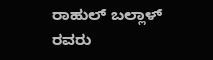ರಾಹುಲ್ ಬಲ್ಲಾಳ್ ರವರು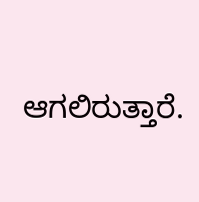ಆಗಲಿರುತ್ತಾರೆ.